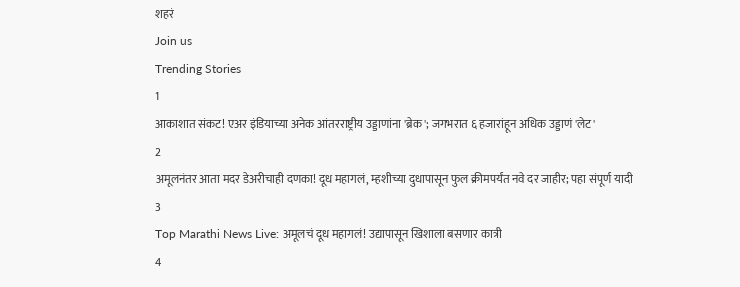शहरं
Join us
Trending Stories
1
आकाशात संकट! एअर इंडियाच्या अनेक आंतरराष्ट्रीय उड्डाणांना 'ब्रेक'; जगभरात ६ हजारांहून अधिक उड्डाणं 'लेट'
2
अमूलनंतर आता मदर डेअरीचाही दणका! दूध महागलं, म्हशीच्या दुधापासून फुल क्रीमपर्यंत नवे दर जाहीर; पहा संपूर्ण यादी
3
Top Marathi News Live: अमूलचं दूध महागलं! उद्यापासून खिशाला बसणार कात्री
4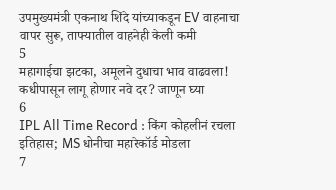उपमुख्यमंत्री एकनाथ शिंदे यांच्याकडून EV वाहनाचा वापर सुरू, ताफ्यातील वाहनेही केली कमी
5
महागाईचा झटका, अमूलने दुधाचा भाव वाढवला! कधीपासून लागू होणार नवे दर? जाणून घ्या
6
IPL All Time Record : किंग कोहलीनं रचला इतिहास; MS धोनीचा महारेकॉर्ड मोडला
7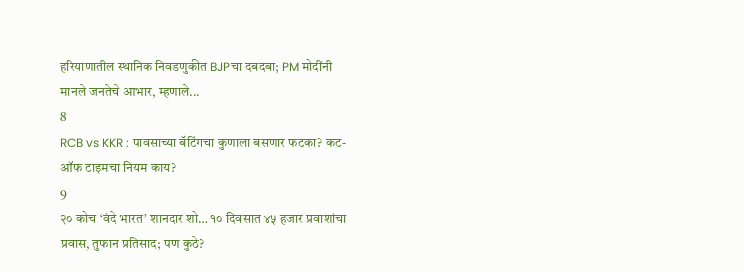हरियाणातील स्थानिक निवडणुकीत BJPचा दबदबा; PM मोदींनी मानले जनतेचे आभार, म्हणाले...
8
RCB vs KKR : पावसाच्या बॅटिंगचा कुणाला बसणार फटका? कट-ऑफ टाइमचा नियम काय?
9
२० कोच ‘वंदे भारत’ शानदार शो… १० दिवसात ४५ हजार प्रवाशांचा प्रवास, तुफान प्रतिसाद; पण कुठे?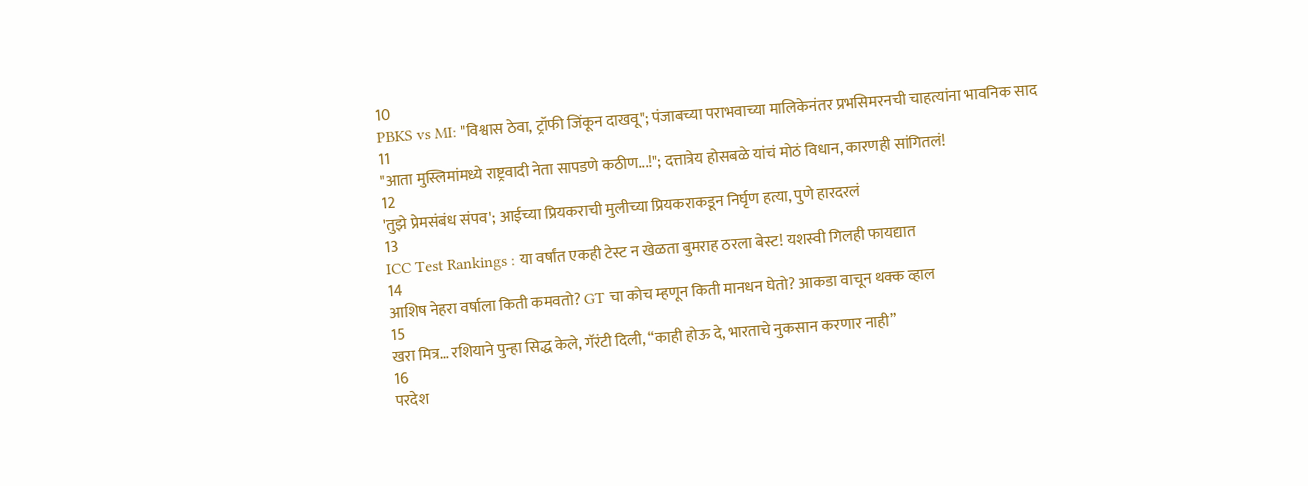10
PBKS vs MI: "विश्वास ठेवा, ट्रॉफी जिंकून दाखवू"; पंजाबच्या पराभवाच्या मालिकेनंतर प्रभसिमरनची चाहत्यांना भावनिक साद
11
"आता मुस्लिमांमध्ये राष्ट्रवादी नेता सापडणे कठीण...!"; दत्तात्रेय होसबळे यांचं मोठं विधान, कारणही सांगितलं!
12
'तुझे प्रेमसंबंध संपव'; आईच्या प्रियकराची मुलीच्या प्रियकराकडून निर्घृण हत्या, पुणे हारदरलं
13
ICC Test Rankings : या वर्षांत एकही टेस्ट न खेळता बुमराह ठरला बेस्ट! यशस्वी गिलही फायद्यात
14
आशिष नेहरा वर्षाला किती कमवतो? GT चा कोच म्हणून किती मानधन घेतो? आकडा वाचून थक्क व्हाल
15
खरा मित्र… रशियाने पुन्हा सिद्ध केले, गॅरंटी दिली, “काही होऊ दे, भारताचे नुकसान करणार नाही”
16
परदेश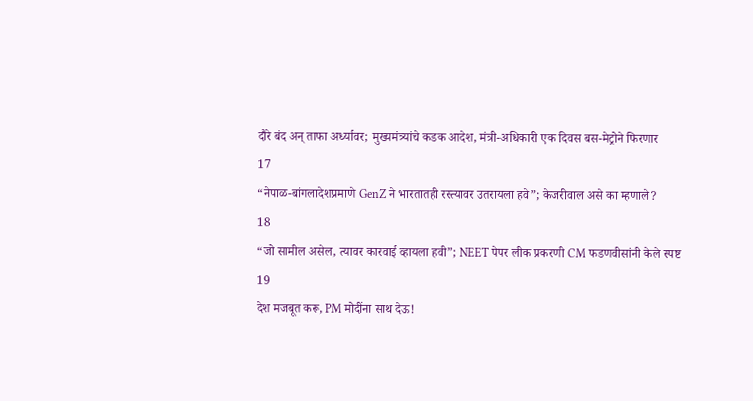दौरे बंद अन् ताफा अर्ध्यावर; मुख्यमंत्र्यांचे कडक आदेश, मंत्री-अधिकारी एक दिवस बस-मेट्रोने फिरणार
17
“नेपाळ-बांगलादेशप्रमाणे GenZ ने भारतातही रस्त्यावर उतरायला हवे”; केजरीवाल असे का म्हणाले?
18
“जो सामील असेल, त्यावर कारवाई व्हायला हवी”; NEET पेपर लीक प्रकरणी CM फडणवीसांनी केले स्पष्ट
19
देश मजबूत करू, PM मोदींना साथ देऊ!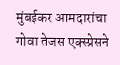मुंबईकर आमदारांचा गोवा तेजस एक्स्प्रेसने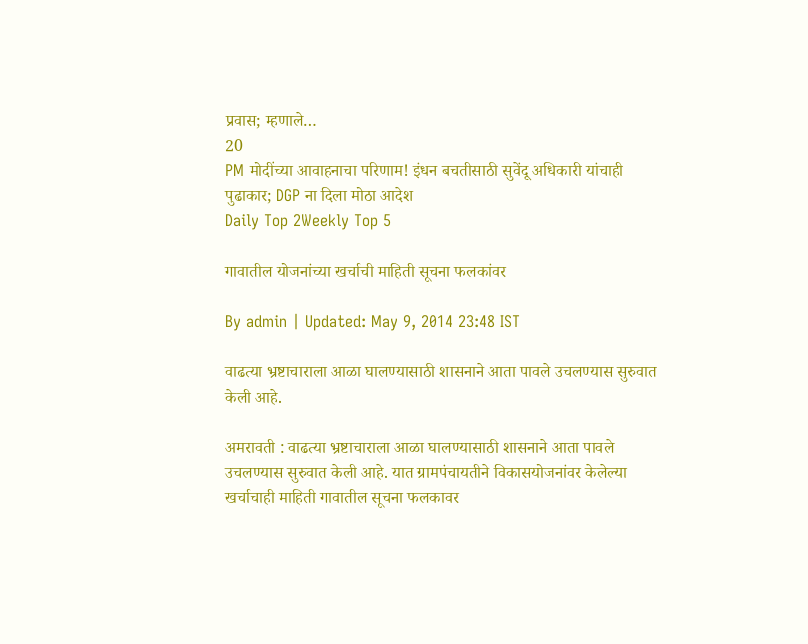प्रवास; म्हणाले…
20
PM मोदींच्या आवाहनाचा परिणाम! इंधन बचतीसाठी सुवेंदू अधिकारी यांचाही पुढाकार; DGP ना दिला मोठा आदेश
Daily Top 2Weekly Top 5

गावातील योजनांच्या खर्चाची माहिती सूचना फलकांवर

By admin | Updated: May 9, 2014 23:48 IST

वाढत्या भ्रष्टाचाराला आळा घालण्यासाठी शासनाने आता पावले उचलण्यास सुरुवात केली आहे.

अमरावती : वाढत्या भ्रष्टाचाराला आळा घालण्यासाठी शासनाने आता पावले उचलण्यास सुरुवात केली आहे. यात ग्रामपंचायतीने विकासयोजनांवर केलेल्या खर्चाचाही माहिती गावातील सूचना फलकावर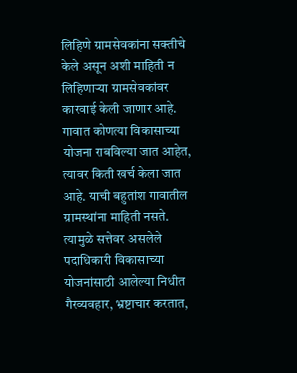लिहिणे ग्रामसेवकांना सक्तीचे केले असून अशी माहिती न लिहिणार्‍या ग्रामसेवकांवर कारवाई केली जाणार आहे. गावात कोणत्या विकासाच्या योजना राबविल्या जात आहेत, त्यावर किती खर्च केला जात आहे. याची बहुतांश गावातील ग्रामस्थांना माहिती नसते. त्यामुळे सत्तेवर असलेले पदाधिकारी विकासाच्या योजनांसाठी आलेल्या निधीत गैरव्यवहार, भ्रष्टाचार करतात,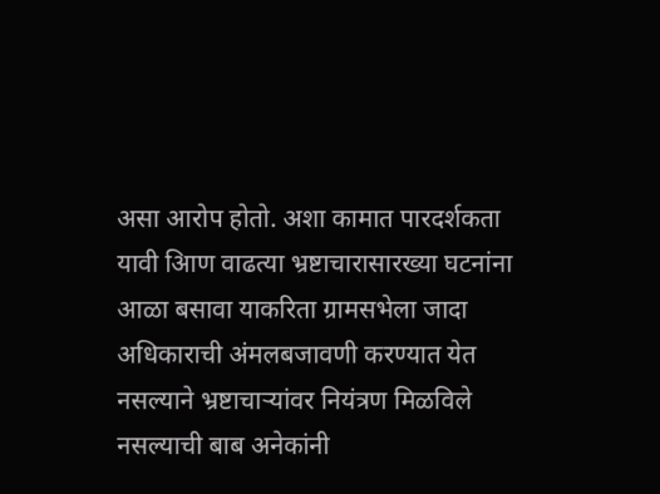असा आरोप होतो. अशा कामात पारदर्शकता यावी आिण वाढत्या भ्रष्टाचारासारख्या घटनांना आळा बसावा याकरिता ग्रामसभेला जादा अधिकाराची अंमलबजावणी करण्यात येत नसल्याने भ्रष्टाचार्‍यांवर नियंत्रण मिळविले नसल्याची बाब अनेकांनी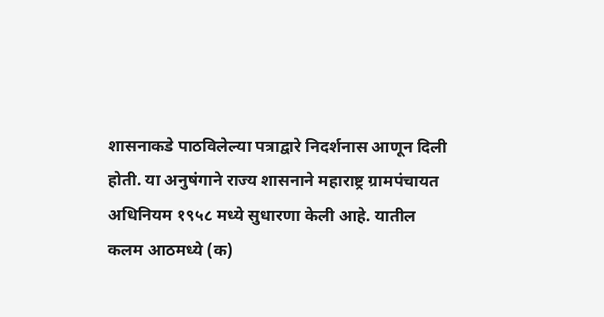शासनाकडे पाठविलेल्या पत्राद्वारे निदर्शनास आणून दिली होती. या अनुषंगाने राज्य शासनाने महाराष्ट्र ग्रामपंचायत अधिनियम १९५८ मध्ये सुधारणा केली आहे. यातील कलम आठमध्ये (क)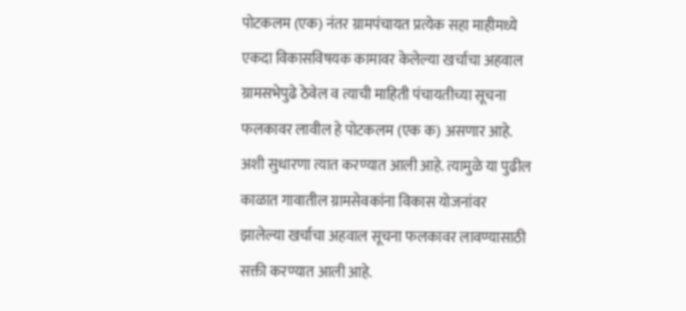पोटकलम (एक) नंतर ग्रामपंचायत प्रत्येक सहा माहीमध्ये एकदा विकासविषयक कामावर केलेल्या खर्चाचा अहवाल ग्रामसभेपुढे ठेवेल व त्याची माहिती पंचायतीच्या सूचना फलकावर लावील हे पोटकलम (एक क) असणार आहे. अशी सुधारणा त्यात करण्यात आली आहे. त्यामुळे या पुढील काळात गावातील ग्रामसेवकांना विकास योजनांवर झालेल्या खर्चाचा अहवाल सूचना फलकावर लावण्यासाठी सक्ती करण्यात आली आहे.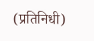(प्रतिनिधी)